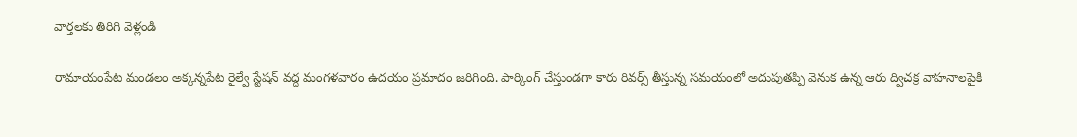వార్తలకు తిరిగి వెళ్లండి

రామాయంపేట మండలం అక్కన్నపేట రైల్వే స్టేషన్ వద్ద మంగళవారం ఉదయం ప్రమాదం జరిగింది. పార్కింగ్ చేస్తుండగా కారు రివర్స్ తీస్తున్న సమయంలో అదుపుతప్పి వెనుక ఉన్న ఆరు ద్విచక్ర వాహనాలపైకి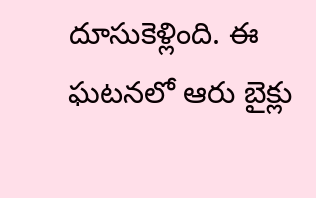దూసుకెళ్లింది. ఈ ఘటనలో ఆరు బైక్లు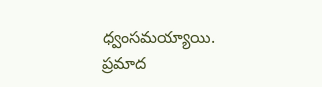ధ్వంసమయ్యాయి.
ప్రమాద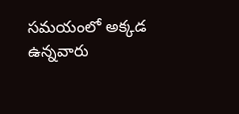సమయంలో అక్కడ ఉన్నవారు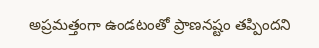అప్రమత్తంగా ఉండటంతో ప్రాణనష్టం తప్పిందని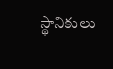స్థానికులు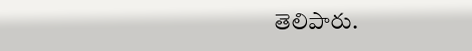తెలిపారు.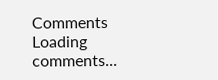Comments
Loading comments...